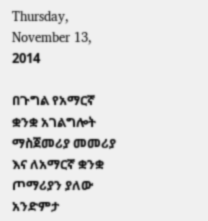Thursday, November 13, 2014

በጉግል የአማርኛ ቋንቋ አገልግሎት ማስጀመሪያ መመሪያ እና ለአማርኛ ቋንቋ ጦማሪያን ያለው አንድምታ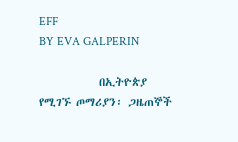EFF
BY EVA GALPERIN

            በኢትዮጵያ የሚገኙ ጦማሪያን፡ ጋዜጠኞች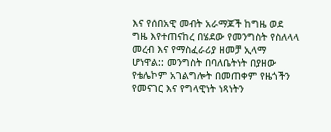እና የሰበአዊ መብት አራማጆች ከግዜ ወደ ግዜ እየተጠናከረ በሄደው የመንግስት የስለላላ መረብ እና የማስፈራሪያ ዘመቻ ኢላማ ሆነዋል:: መንግስት በባለቤትነት በያዘው የቴሌኮም አገልግሎት በመጠቀም የዜጎችን የመናገር እና የግላዊነት ነጻነትን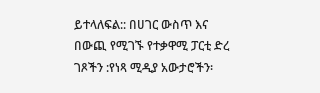ይተላለፍል:: በሀገር ውስጥ እና በውጪ የሚገኙ የተቃዋሚ ፓርቲ ድረ ገጾችን :የነጻ ሚዲያ አውታሮችን፡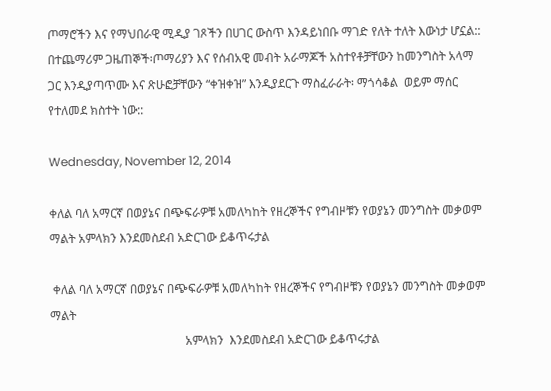ጦማሮችን እና የማህበራዊ ሚዲያ ገጾችን በሀገር ውስጥ እንዳይነበቡ ማገድ የለት ተለት እውነታ ሆኗል::  በተጨማሪም ጋዜጠኞች፡ጦማሪያን እና የሰብአዊ መብት አራማጆች አስተየቶቻቸውን ከመንግስት አላማ ጋር እንዲያጣጥሙ እና ጽሁፎቻቸውን “ቀዝቀዝ” እንዲያደርጉ ማስፈራራት፡ ማጎሳቆል  ወይም ማሰር የተለመደ ክስተት ነው::

Wednesday, November 12, 2014

ቀለል ባለ አማርኛ በወያኔና በጭፍራዎቹ አመለካከት የዘረኞችና የግብዞቹን የወያኔን መንግስት መቃወም ማልት አምላክን እንደመስደብ አድርገው ይቆጥሩታል

 ቀለል ባለ አማርኛ በወያኔና በጭፍራዎቹ አመለካከት የዘረኞችና የግብዞቹን የወያኔን መንግስት መቃወም ማልት
                                             አምላክን  እንደመስደብ አድርገው ይቆጥሩታል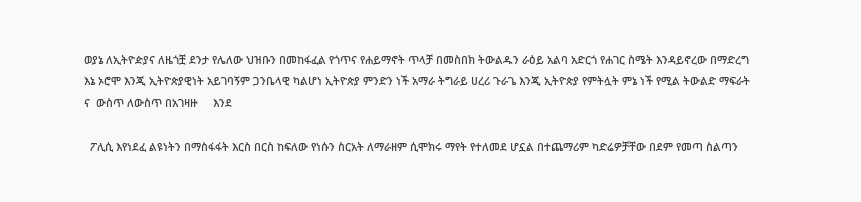ወያኔ ለኢትዮዽያና ለዜጎቿ ደንታ የሌለው ህዝቡን በመከፋፈል የጎጥና የሐይማኖት ጥላቻ በመስበክ ትውልዱን ራዕይ አልባ አድርጎ የሐገር ስሜት እንዳይኖረው በማድረግ እኔ ኦሮሞ እንጂ ኢትዮጵያዊነት አይገባኝም ጋንቤላዊ ካልሆነ ኢትዮጵያ ምንድን ነች አማራ ትግራይ ሀረሪ ጉራጌ እንጂ ኢትዮጵያ የምትሏት ምኔ ነች የሚል ትውልድ ማፍራት ና  ውስጥ ለውስጥ በአገዛዙ     እንደ

  ፖሊሲ እየነደፈ ልዩነትን በማስፋፋት እርስ በርስ ከፍለው የነሱን ስርአት ለማራዘም ሲሞክሩ ማየት የተለመደ ሆኗል በተጨማሪም ካድሬዎቻቸው በደም የመጣ ስልጣን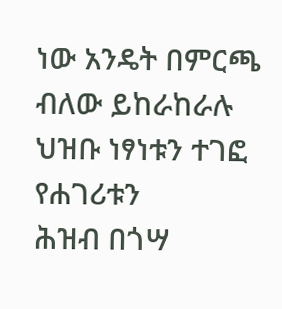ነው አንዴት በምርጫ ብለው ይከራከራሉ ህዝቡ ነፃነቱን ተገፎ የሐገሪቱን
ሕዝብ በጎሣ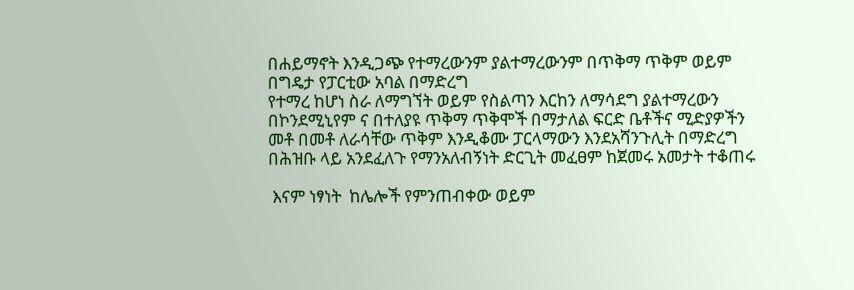በሐይማኖት እንዲጋጭ የተማረውንም ያልተማረውንም በጥቅማ ጥቅም ወይም በግዴታ የፓርቲው አባል በማድረግ
የተማረ ከሆነ ስራ ለማግኘት ወይም የስልጣን እርከን ለማሳደግ ያልተማረውን በኮንደሚኒየም ና በተለያዩ ጥቅማ ጥቅሞች በማታለል ፍርድ ቤቶችና ሚድያዎችን መቶ በመቶ ለራሳቸው ጥቅም እንዲቆሙ ፓርላማውን እንደአሻንጉሊት በማድረግ
በሕዝቡ ላይ አንደፈለጉ የማንአለብኝነት ድርጊት መፈፀም ከጀመሩ አመታት ተቆጠሩ

 እናም ነፃነት  ከሌሎች የምንጠብቀው ወይም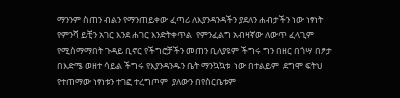ማንንም ስጠን ብልን የማንጠይቀው ፈጣሪ ለእያንዳንዳችን ያደለን ሐብታችን ነው ነፃነት የምንሻ ይቺን አገር እንደ ሐገር እንድትቀጥል  የምንፈልግ አብዛኛው ለውጥ ፈላጊም የሚስማማበት ጉዳይ ቢኖር የችግሮቻችን መጠን ቢለያዩም ችግሩ ግን በዘር በጎሣ በፆታ በእድሜ ወዘተ ሳይል ችግሩ የእያንዳንዱን ቤት ማንኳኳቱ  ነው በተልይም  ደግሞ ፍትህ የተጠማው ነፃነቱን ተገፎ ተረግጦም  ያለውን በየስርቤቱም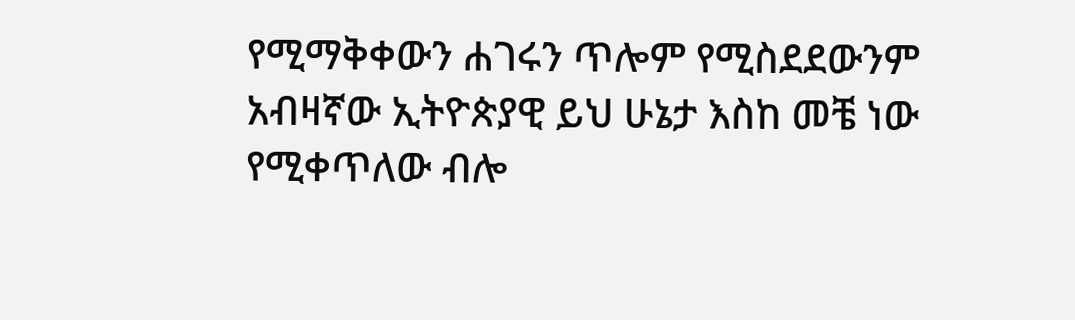የሚማቅቀውን ሐገሩን ጥሎም የሚስደደውንም  አብዛኛው ኢትዮጵያዊ ይህ ሁኔታ እስከ መቼ ነው የሚቀጥለው ብሎ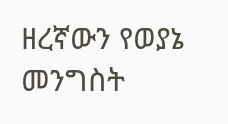ዘረኛውን የወያኔ መንግስት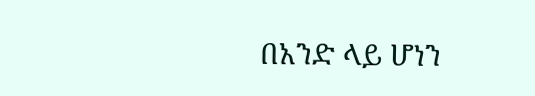በአንድ ላይ ሆነን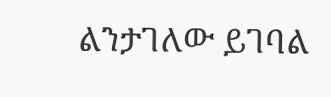ልንታገለው ይገባል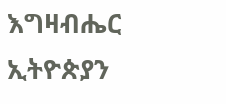እግዛብሔር ኢትዮጵያን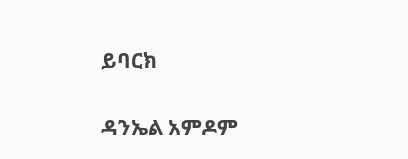ይባርክ

ዳንኤል አምዶም